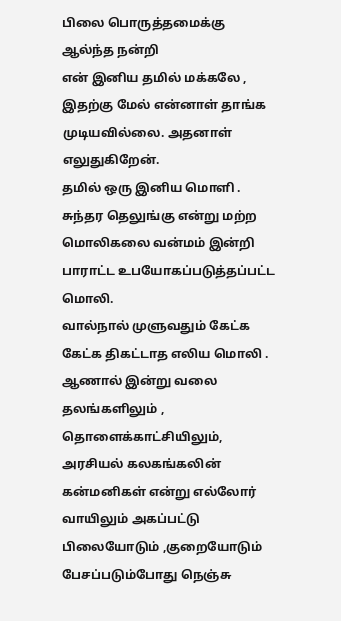பிலை பொருத்தமைக்கு ஆல்ந்த நன்றி
என் இனிய தமில் மக்கலே , இதற்கு மேல் என்னாள் தாங்க முடியவில்லை. அதனாள் எலுதுகிறேன்.
தமில் ஒரு இனிய மொளி .
சுந்தர தெலுங்கு என்று மற்ற மொலிகலை வன்மம் இன்றி பாராட்ட உபயோகப்படுத்தப்பட்ட மொலி.
வால்நால் முளுவதும் கேட்க கேட்க திகட்டாத எலிய மொலி .
ஆணால் இன்று வலை தலங்களிலும் , தொளைக்காட்சியிலும், அரசியல் கலகங்கலின் கன்மனிகள் என்று எல்லோர் வாயிலும் அகப்பட்டு பிலையோடும் ,குறையோடும் பேசப்படும்போது நெஞ்சு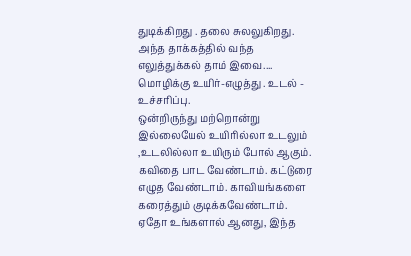துடிக்கிறது . தலை சுலலுகிறது.
அந்த தாக்கத்தில் வந்த எலுத்துக்கல் தாம் இவை....
மொழிக்கு உயிர்-எழுத்து . உடல் - உச்சரிப்பு.
ஒன்றிருந்து மற்றொன்று இல்லையேல் உயிரில்லா உடலும் ,உடலில்லா உயிரும் போல் ஆகும்.
கவிதை பாட வேண்டாம். கட்டுரை எழுத வேண்டாம். காவியங்களை கரைத்தும் குடிக்கவேண்டாம்.
ஏதோ உங்களால் ஆனது, இந்த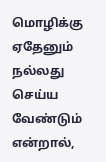மொழிக்கு ஏதேனும் நல்லது செய்ய வேண்டும் என்றால்,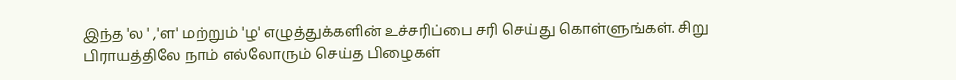இந்த 'ல ' ,'ள' மற்றும் 'ழ' எழுத்துக்களின் உச்சரிப்பை சரி செய்து கொள்ளுங்கள். சிறு பிராயத்திலே நாம் எல்லோரும் செய்த பிழைகள்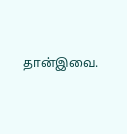தான்இவை.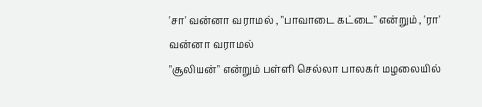'சா' வன்னா வராமல் , "பாவாடை கட்டை" என்றும் , 'ரா' வன்னா வராமல்
"சூலியன்" என்றும் பள்ளி செல்லா பாலகர் மழலையில்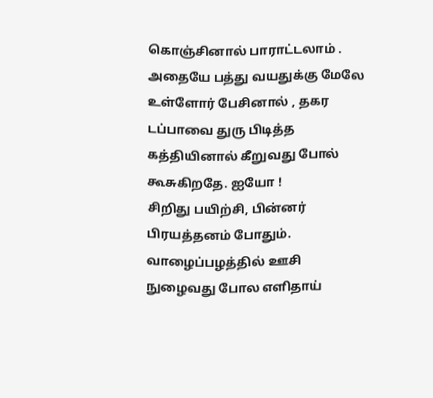கொஞ்சினால் பாராட்டலாம் .
அதையே பத்து வயதுக்கு மேலே உள்ளோர் பேசினால் , தகர டப்பாவை துரு பிடித்த கத்தியினால் கீறுவது போல் கூசுகிறதே. ஐயோ !
சிறிது பயிற்சி, பின்னர் பிரயத்தனம் போதும். வாழைப்பழத்தில் ஊசி நுழைவது போல எளிதாய்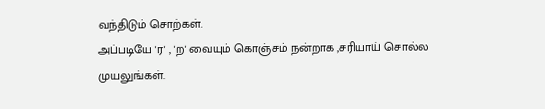வந்திடும் சொற்கள்.
அப்படியே 'ர' , 'ற' வையும் கொஞ்சம் நன்றாக ,சரியாய் சொல்ல முயலுங்கள்.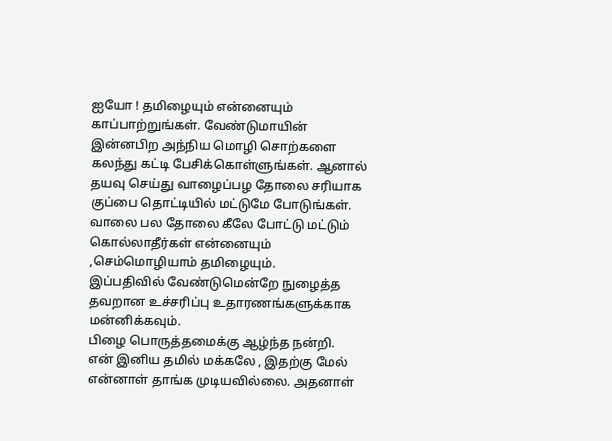ஐயோ ! தமிழையும் என்னையும் காப்பாற்றுங்கள். வேண்டுமாயின் இன்னபிற அந்நிய மொழி சொற்களை கலந்து கட்டி பேசிக்கொள்ளுங்கள். ஆனால் தயவு செய்து வாழைப்பழ தோலை சரியாக குப்பை தொட்டியில் மட்டுமே போடுங்கள்.
வாலை பல தோலை கீலே போட்டு மட்டும் கொல்லாதீர்கள் என்னையும் ,செம்மொழியாம் தமிழையும்.
இப்பதிவில் வேண்டுமென்றே நுழைத்த தவறான உச்சரிப்பு உதாரணங்களுக்காக மன்னிக்கவும்.
பிழை பொருத்தமைக்கு ஆழ்ந்த நன்றி.
என் இனிய தமில் மக்கலே , இதற்கு மேல் என்னாள் தாங்க முடியவில்லை. அதனாள்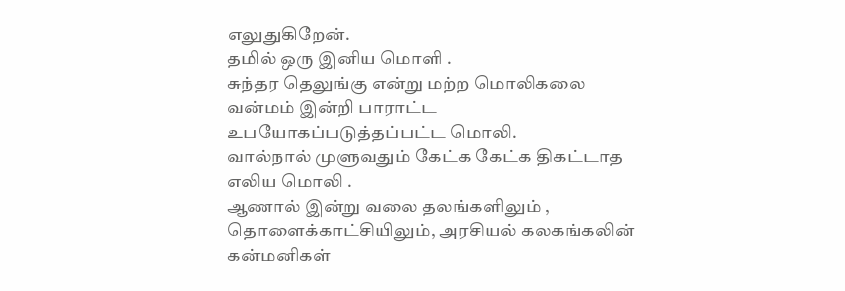எலுதுகிறேன்.
தமில் ஒரு இனிய மொளி .
சுந்தர தெலுங்கு என்று மற்ற மொலிகலை வன்மம் இன்றி பாராட்ட உபயோகப்படுத்தப்பட்ட மொலி.
வால்நால் முளுவதும் கேட்க கேட்க திகட்டாத எலிய மொலி .
ஆணால் இன்று வலை தலங்களிலும் , தொளைக்காட்சியிலும், அரசியல் கலகங்கலின் கன்மனிகள்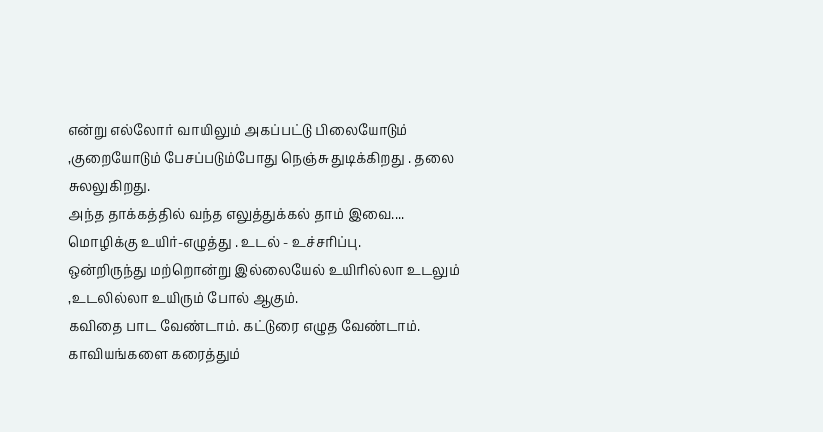என்று எல்லோர் வாயிலும் அகப்பட்டு பிலையோடும் ,குறையோடும் பேசப்படும்போது நெஞ்சு துடிக்கிறது . தலை சுலலுகிறது.
அந்த தாக்கத்தில் வந்த எலுத்துக்கல் தாம் இவை....
மொழிக்கு உயிர்-எழுத்து . உடல் - உச்சரிப்பு.
ஒன்றிருந்து மற்றொன்று இல்லையேல் உயிரில்லா உடலும் ,உடலில்லா உயிரும் போல் ஆகும்.
கவிதை பாட வேண்டாம். கட்டுரை எழுத வேண்டாம். காவியங்களை கரைத்தும்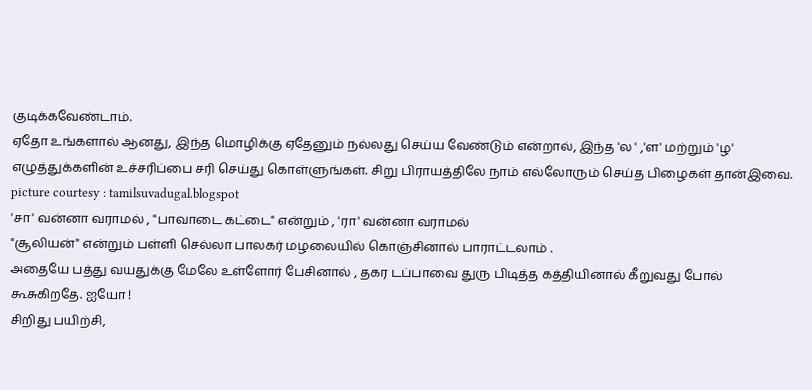குடிக்கவேண்டாம்.
ஏதோ உங்களால் ஆனது, இந்த மொழிக்கு ஏதேனும் நல்லது செய்ய வேண்டும் என்றால், இந்த 'ல ' ,'ள' மற்றும் 'ழ' எழுத்துக்களின் உச்சரிப்பை சரி செய்து கொள்ளுங்கள். சிறு பிராயத்திலே நாம் எல்லோரும் செய்த பிழைகள் தான்இவை.
picture courtesy : tamilsuvadugal.blogspot
'சா' வன்னா வராமல் , "பாவாடை கட்டை" என்றும் , 'ரா' வன்னா வராமல்
"சூலியன்" என்றும் பள்ளி செல்லா பாலகர் மழலையில் கொஞ்சினால் பாராட்டலாம் .
அதையே பத்து வயதுக்கு மேலே உள்ளோர் பேசினால் , தகர டப்பாவை துரு பிடித்த கத்தியினால் கீறுவது போல் கூசுகிறதே. ஐயோ !
சிறிது பயிற்சி,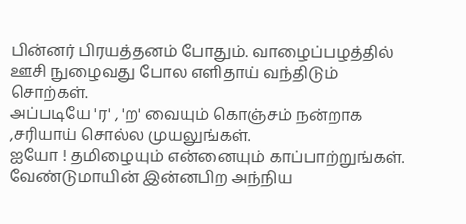பின்னர் பிரயத்தனம் போதும். வாழைப்பழத்தில் ஊசி நுழைவது போல எளிதாய் வந்திடும் சொற்கள்.
அப்படியே 'ர' , 'ற' வையும் கொஞ்சம் நன்றாக ,சரியாய் சொல்ல முயலுங்கள்.
ஐயோ ! தமிழையும் என்னையும் காப்பாற்றுங்கள். வேண்டுமாயின் இன்னபிற அந்நிய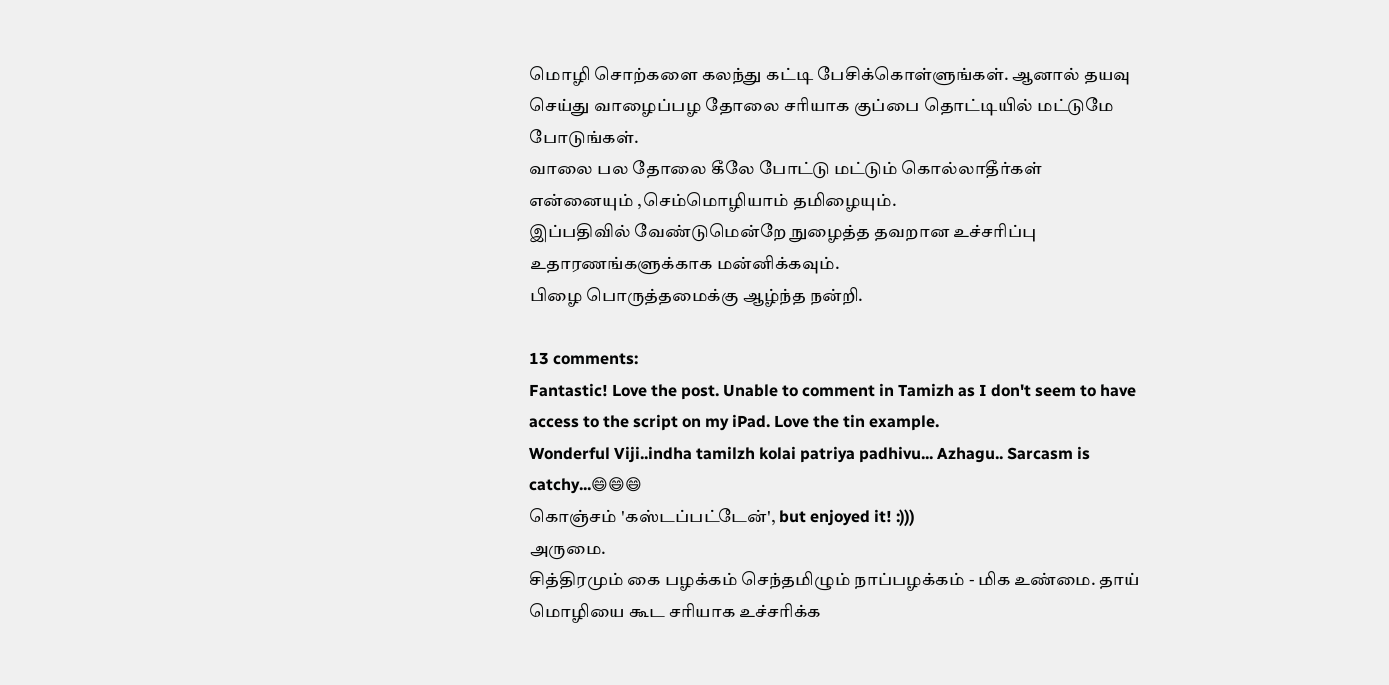மொழி சொற்களை கலந்து கட்டி பேசிக்கொள்ளுங்கள். ஆனால் தயவு செய்து வாழைப்பழ தோலை சரியாக குப்பை தொட்டியில் மட்டுமே போடுங்கள்.
வாலை பல தோலை கீலே போட்டு மட்டும் கொல்லாதீர்கள் என்னையும் ,செம்மொழியாம் தமிழையும்.
இப்பதிவில் வேண்டுமென்றே நுழைத்த தவறான உச்சரிப்பு உதாரணங்களுக்காக மன்னிக்கவும்.
பிழை பொருத்தமைக்கு ஆழ்ந்த நன்றி.

13 comments:
Fantastic! Love the post. Unable to comment in Tamizh as I don't seem to have access to the script on my iPad. Love the tin example.
Wonderful Viji..indha tamilzh kolai patriya padhivu... Azhagu.. Sarcasm is catchy...😄😄😄
கொஞ்சம் 'கஸ்டப்பட்டேன்', but enjoyed it! :)))
அருமை.
சித்திரமும் கை பழக்கம் செந்தமிழும் நாப்பழக்கம் - மிக உண்மை. தாய் மொழியை கூட சரியாக உச்சரிக்க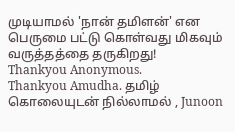முடியாமல் 'நான் தமிளன்' என பெருமை பட்டு கொள்வது மிகவும் வருத்தத்தை தருகிறது!
Thankyou Anonymous.
Thankyou Amudha. தமிழ் கொலையுடன் நில்லாமல் , Junoon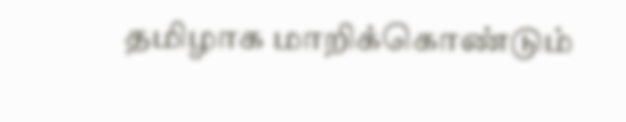தமிழாக மாறிக்கொண்டும்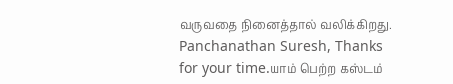வருவதை நினைத்தால் வலிக்கிறது.
Panchanathan Suresh, Thanks for your time.யாம் பெற்ற கஸ்டம்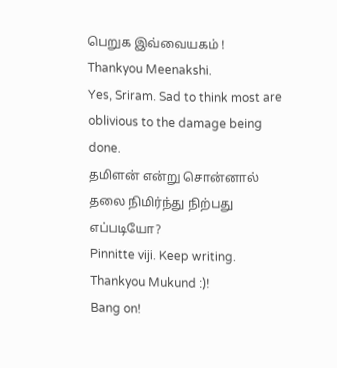பெறுக இவ்வையகம் !
Thankyou Meenakshi.
Yes, Sriram. Sad to think most are oblivious to the damage being done.
தமிளன் என்று சொன்னால் தலை நிமிர்ந்து நிற்பது எப்படியோ?
Pinnitte viji. Keep writing.
Thankyou Mukund :)!
Bang on!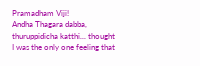Pramadham Viji!
Andha Thagara dabba, thuruppidicha katthi... thought I was the only one feeling that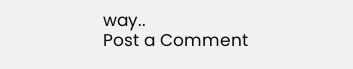way..
Post a Comment